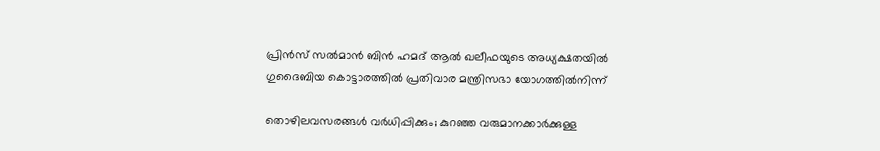പ്രിൻസ് സൽമാൻ ബിൻ ഹമദ് ആൽ ഖലീഫയുടെ അധ്യക്ഷതയിൽ ഗുദൈബിയ കൊട്ടാരത്തിൽ പ്രതിവാര മന്ത്രിസഭാ യോഗത്തിൽനിന്ന്

തൊഴിലവസരങ്ങൾ വർധിപ്പിക്കും; കുറഞ്ഞ വരുമാനക്കാർക്കുള്ള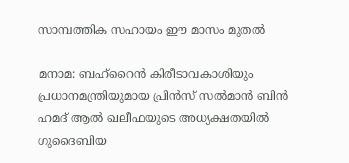സാമ്പത്തിക സഹായം ഈ മാസം മുതൽ

മനാമ: ബഹ്‌റൈൻ കിരീടാവകാശിയും പ്രധാനമന്ത്രിയുമായ പ്രിൻസ് സൽമാൻ ബിൻ ഹമദ് ആൽ ഖലീഫയുടെ അധ്യക്ഷതയിൽ ഗുദൈബിയ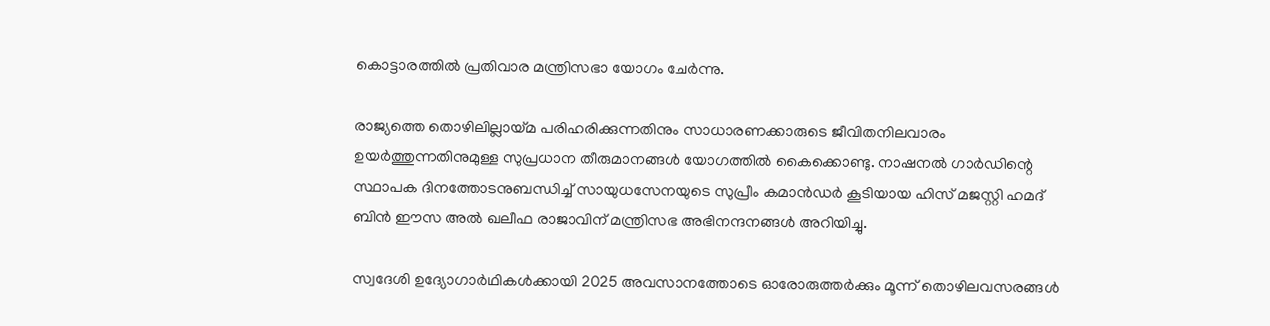കൊട്ടാരത്തിൽ പ്രതിവാര മന്ത്രിസഭാ യോഗം ചേർന്നു.

രാജ്യത്തെ തൊഴിലില്ലായ്മ പരിഹരിക്കുന്നതിനും സാധാരണക്കാരുടെ ജീവിതനിലവാരം ഉയർത്തുന്നതിനുമുള്ള സുപ്രധാന തീരുമാനങ്ങൾ യോഗത്തിൽ കൈക്കൊണ്ടു. നാഷനൽ ഗാർഡിന്റെ സ്ഥാപക ദിനത്തോടനുബന്ധിച്ച് സായുധസേനയുടെ സുപ്രീം കമാൻഡർ കൂടിയായ ഹിസ് മജസ്റ്റി ഹമദ് ബിൻ ഈസ അൽ ഖലീഫ രാജാവിന് മന്ത്രിസഭ അഭിനന്ദനങ്ങൾ അറിയിച്ചു.

സ്വദേശി ഉദ്യോഗാർഥികൾക്കായി 2025 അവസാനത്തോടെ ഓരോരുത്തർക്കും മൂന്ന് തൊഴിലവസരങ്ങൾ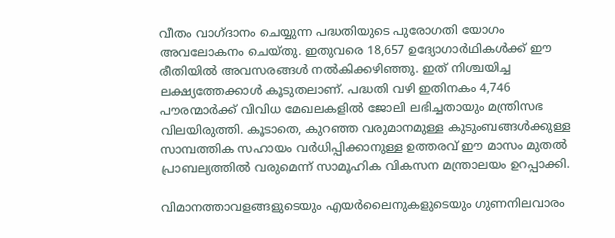വീതം വാഗ്ദാനം ചെയ്യുന്ന പദ്ധതിയുടെ പുരോഗതി യോഗം അവലോകനം ചെയ്തു. ഇതുവരെ 18,657 ഉദ്യോഗാർഥികൾക്ക് ഈ രീതിയിൽ അവസരങ്ങൾ നൽകിക്കഴിഞ്ഞു. ഇത് നിശ്ചയിച്ച ലക്ഷ്യത്തേക്കാൾ കൂടുതലാണ്. പദ്ധതി വഴി ഇതിനകം 4,746 പൗരന്മാർക്ക് വിവിധ മേഖലകളിൽ ജോലി ലഭിച്ചതായും മന്ത്രിസഭ വിലയിരുത്തി. കൂടാതെ, കുറഞ്ഞ വരുമാനമുള്ള കുടുംബങ്ങൾക്കുള്ള സാമ്പത്തിക സഹായം വർധിപ്പിക്കാനുള്ള ഉത്തരവ് ഈ മാസം മുതൽ പ്രാബല്യത്തിൽ വരുമെന്ന് സാമൂഹിക വികസന മന്ത്രാലയം ഉറപ്പാക്കി.

വിമാനത്താവളങ്ങളുടെയും എയർലൈനുകളുടെയും ഗുണനിലവാരം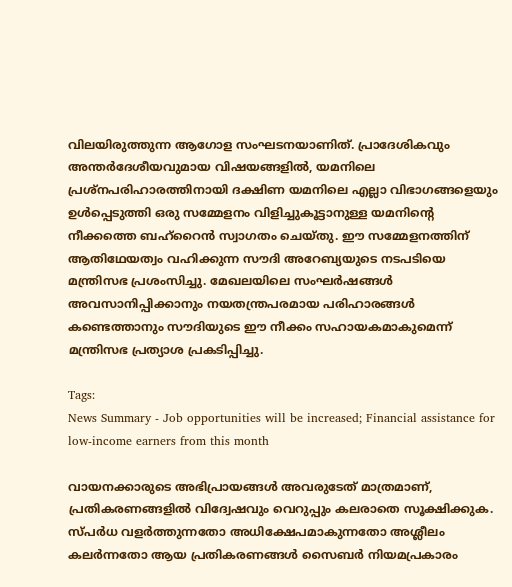വിലയിരുത്തുന്ന ആഗോള സംഘടനയാണിത്. പ്രാദേശികവും അന്തർദേശീയവുമായ വിഷയങ്ങളിൽ, യമനിലെ പ്രശ്നപരിഹാരത്തിനായി ദക്ഷിണ യമനിലെ എല്ലാ വിഭാഗങ്ങളെയും ഉൾപ്പെടുത്തി ഒരു സമ്മേളനം വിളിച്ചുകൂട്ടാനുള്ള യമനിന്റെ നീക്കത്തെ ബഹ്‌റൈൻ സ്വാഗതം ചെയ്തു. ഈ സമ്മേളനത്തിന് ആതിഥേയത്വം വഹിക്കുന്ന സൗദി അറേബ്യയുടെ നടപടിയെ മന്ത്രിസഭ പ്രശംസിച്ചു. മേഖലയിലെ സംഘർഷങ്ങൾ അവസാനിപ്പിക്കാനും നയതന്ത്രപരമായ പരിഹാരങ്ങൾ കണ്ടെത്താനും സൗദിയുടെ ഈ നീക്കം സഹായകമാകുമെന്ന് മന്ത്രിസഭ പ്രത്യാശ പ്രകടിപ്പിച്ചു.

Tags:
News Summary - Job opportunities will be increased; Financial assistance for low-income earners from this month

വായനക്കാരുടെ അഭിപ്രായങ്ങള്‍ അവരുടേത് മാത്രമാണ്, പ്രതികരണങ്ങളിൽ വിദ്വേഷവും വെറുപ്പും കലരാതെ സൂക്ഷിക്കുക. സ്പർധ വളർത്തുന്നതോ അധിക്ഷേപമാകുന്നതോ അശ്ലീലം കലർന്നതോ ആയ പ്രതികരണങ്ങൾ സൈബർ നിയമപ്രകാരം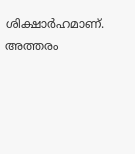ശിക്ഷാർഹമാണ്. അത്തരം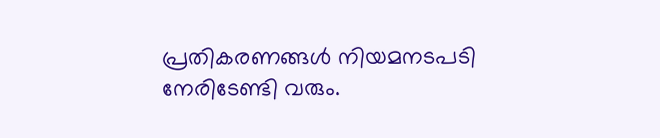പ്രതികരണങ്ങൾ നിയമനടപടി നേരിടേണ്ടി വരും.